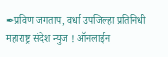✒प्रविण जगताप, वर्धा उपजिल्हा प्रतिनिधी
महाराष्ट्र संदेश न्युज ! ऑनलाईन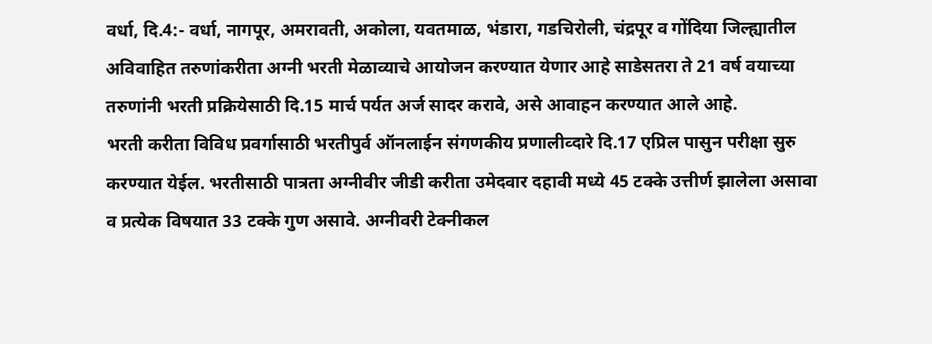वर्धा, दि.4:- वर्धा, नागपूर, अमरावती, अकोला, यवतमाळ, भंडारा, गडचिरोली, चंद्रपूर व गोंदिया जिल्ह्यातील अविवाहित तरुणांकरीता अग्नी भरती मेळाव्याचे आयोजन करण्यात येणार आहे साडेसतरा ते 21 वर्ष वयाच्या तरुणांनी भरती प्रक्रियेसाठी दि.15 मार्च पर्यत अर्ज सादर करावे, असे आवाहन करण्यात आले आहे.
भरती करीता विविध प्रवर्गासाठी भरतीपुर्व ऑनलाईन संगणकीय प्रणालीव्दारे दि.17 एप्रिल पासुन परीक्षा सुरु करण्यात येईल. भरतीसाठी पात्रता अग्नीवीर जीडी करीता उमेदवार दहावी मध्ये 45 टक्के उत्तीर्ण झालेला असावा व प्रत्येक विषयात 33 टक्के गुण असावे. अग्नीवरी टेक्नीकल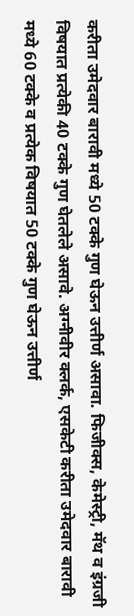करीता उमेदवार बारावी मध्ये 50 टक्के गुण घेऊन उत्तीर्ण असावा. फिजीक्स, केमेस्ट्री, मॅथ व इंग्रजी विषयात प्रत्येकी 40 टक्के गुण घेतलेले असावे. अग्नीवीर क्लर्क, एसकेटी करीता उमेदवार बारावी मध्ये 60 टक्के व प्रत्येक विषयात 50 टक्के गुण घेऊन उत्तीर्ण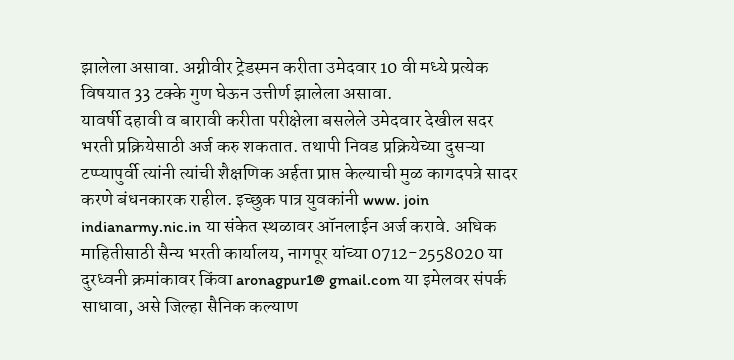झालेला असावा. अग्नीवीर ट्रेडस्मन करीता उमेदवार 10 वी मध्ये प्रत्येक विषयात 33 टक्के गुण घेऊन उत्तीर्ण झालेला असावा.
यावर्षी दहावी व बारावी करीता परीक्षेला बसलेले उमेदवार देखील सदर भरती प्रक्रियेसाठी अर्ज करु शकतात. तथापी निवड प्रक्रियेच्या दुसऱ्या टप्प्यापुर्वी त्यांनी त्यांची शैक्षणिक अर्हता प्राप्त केल्याची मुळ कागदपत्रे सादर करणे बंधनकारक राहील. इच्छुक पात्र युवकांनी www. join indianarmy.nic.in या संकेत स्थळावर ऑनलाईन अर्ज करावे. अधिक माहितीसाठी सैन्य भरती कार्यालय, नागपूर यांच्या 0712-2558020 या दुरध्वनी क्रमांकावर किंवा aronagpur1@ gmail.com या इमेलवर संपर्क साधावा, असे जिल्हा सैनिक कल्याण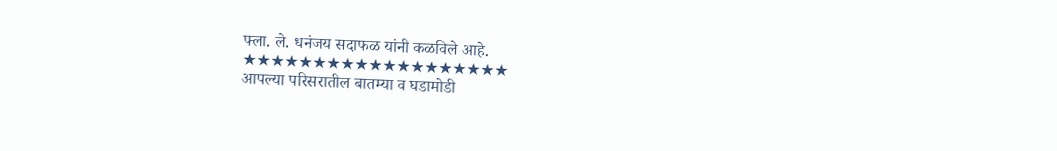फ्ला. ले. धनंजय सदाफळ यांनी कळविले आहे.
★★★★★★★★★★★★★★★★★★★
आपल्या परिसरातील बातम्या व घडामोडी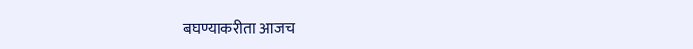बघण्याकरीता आजच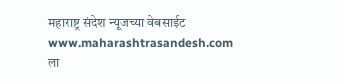महाराष्ट्र संदेश न्यूजच्या वेबसाईट www.maharashtrasandesh.com ला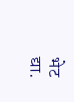भेट द्या.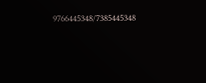9766445348/7385445348